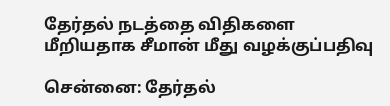தேர்தல் நடத்தை விதிகளை மீறியதாக சீமான் மீது வழக்குப்பதிவு

சென்னை: தேர்தல்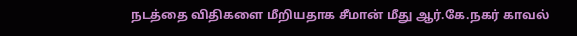நடத்தை விதிகளை மீறியதாக சீமான் மீது ஆர்.கே.நகர் காவல்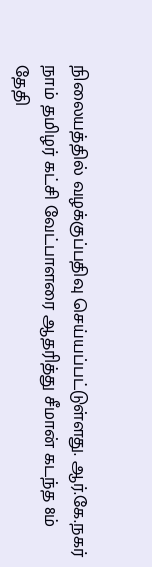நிலையத்தில் வழக்குப்பதிவு செய்யப்பட்டுள்ளது. ஆர்.கே.நகர் நாம் தமிழர் கட்சி வேட்பாளரை ஆதரித்து சீமான் கடந்த 8ம் தேதி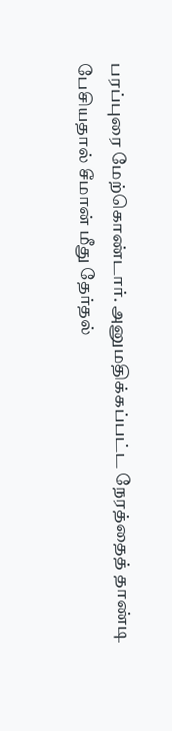பரப்புரை மேற்கொண்டார். அனுமதிக்கப்பட்ட நேரத்தைத் தாண்டி பேசியதால் சீமான் மீது தேர்தல்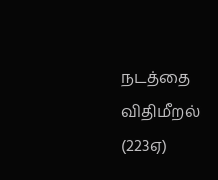நடத்தை விதிமீறல் (223ஏ)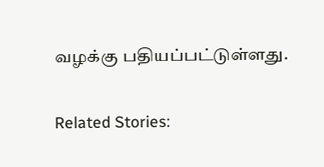வழக்கு பதியப்பட்டுள்ளது.

Related Stories: